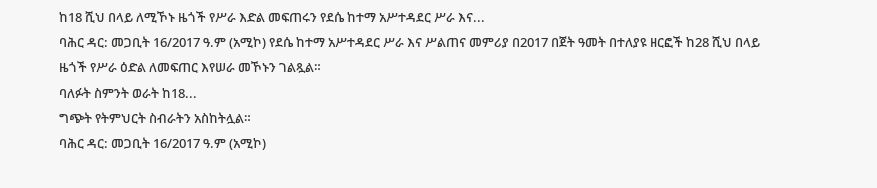ከ18 ሺህ በላይ ለሚኾኑ ዜጎች የሥራ እድል መፍጠሩን የደሴ ከተማ አሥተዳደር ሥራ እና...
ባሕር ዳር: መጋቢት 16/2017 ዓ.ም (አሚኮ) የደሴ ከተማ አሥተዳደር ሥራ እና ሥልጠና መምሪያ በ2017 በጀት ዓመት በተለያዩ ዘርፎች ከ28 ሺህ በላይ ዜጎች የሥራ ዕድል ለመፍጠር እየሠራ መኾኑን ገልጿል።
ባለፉት ስምንት ወራት ከ18...
ግጭት የትምህርት ስብራትን አስከትሏል።
ባሕር ዳር: መጋቢት 16/2017 ዓ.ም (አሚኮ)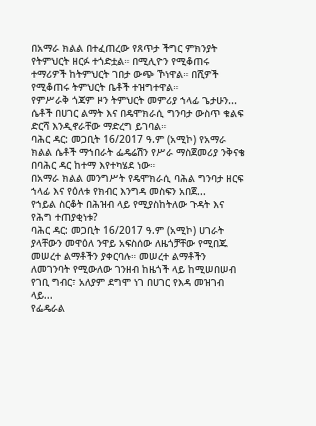በአማራ ክልል በተፈጠረው የጸጥታ ችግር ምክንያት የትምህርት ዘርፉ ተጎድቷል። በሚሊዮን የሚቆጠሩ ተማሪዎች ከትምህርት ገበታ ውጭ ኾነዋል። በሺዎች የሚቆጠሩ ትምህርት ቤቶች ተዝግተዋል።
የምሥራቅ ጎጃም ዞን ትምህርት መምሪያ ኀላፊ ጌታሁን...
ሴቶች በሀገር ልማት እና በዴሞክራሲ ግንባታ ውስጥ ቁልፍ ድርሻ እንዲኖራቸው ማድረግ ይገባል።
ባሕር ዳር: መጋቢት 16/2017 ዓ.ም (አሚኮ) የአማራ ክልል ሴቶች ማኀበራት ፌዴሬሽን የሥራ ማስጀመሪያ ንቅናቄ በባሕር ዳር ከተማ እየተካሄደ ነው።
በአማራ ክልል መንግሥት የዴሞክራሲ ባሕል ግንባታ ዘርፍ ኀላፊ እና የዕለቱ የክብር እንግዳ መስፍን አበጀ...
የኀይል ስርቆት በሕዝብ ላይ የሚያስከትለው ጉዳት እና የሕግ ተጠያቂነቱ?
ባሕር ዳር: መጋቢት 16/2017 ዓ.ም (አሚኮ) ሀገራት ያላቸውን መዋዕለ ንዋይ አፍስሰው ለዜጎቻቸው የሚበጁ መሠረተ ልማቶችን ያቀርባሉ። መሠረተ ልማቶችን ለመገንባት የሚውለው ገንዘብ ከዜጎች ላይ ከሚሠበሠብ የገቢ ግብር፣ አለያም ደግሞ ነገ በሀገር የእዳ መዝገብ ላይ...
የፌዴራል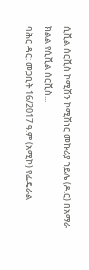ሲቪል ሰርቪስ ኮሚሽን ኮሚሽነር መኩሪያ ኀይሌ (ዶ.ር) በአማራ ክልል የሲቪል ሰርቪስ...
ባሕር ዳር: መጋቢት 16/2017 ዓ.ም (አሚኮ) የፌዴራል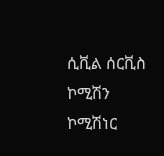ሲቪል ሰርቪስ ኮሚሽን ኮሚሽነር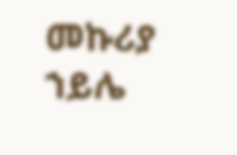መኩሪያ ኀይሌ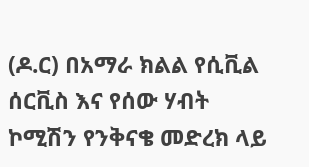(ዶ.ር) በአማራ ክልል የሲቪል ሰርቪስ እና የሰው ሃብት ኮሚሽን የንቅናቄ መድረክ ላይ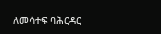ለመሳተፍ ባሕርዳር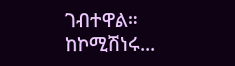ገብተዋል።
ከኮሚሽነሩ...